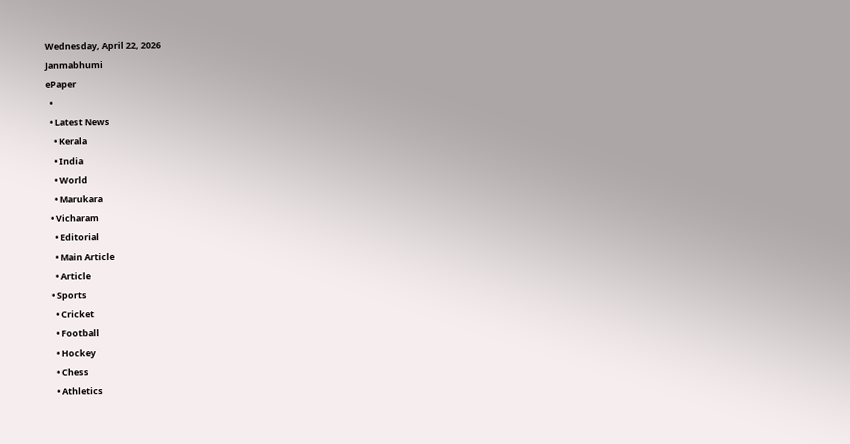Wednesday, April 22, 2026
Janmabhumi
ePaper
  •
  • Latest News
    • Kerala
    • India
    • World
    • Marukara
  • Vicharam
    • Editorial
    • Main Article
    • Article
  • Sports
    • Cricket
    • Football
    • Hockey
    • Chess
    • Athletics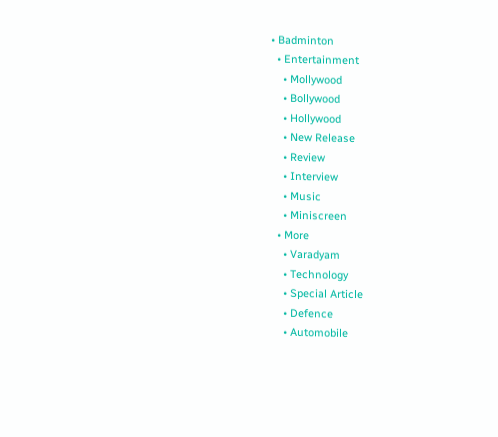• Badminton
  • Entertainment
    • Mollywood
    • Bollywood
    • Hollywood
    • New Release
    • Review
    • Interview
    • Music
    • Miniscreen
  • More
    • Varadyam
    • Technology
    • Special Article
    • Defence
    • Automobile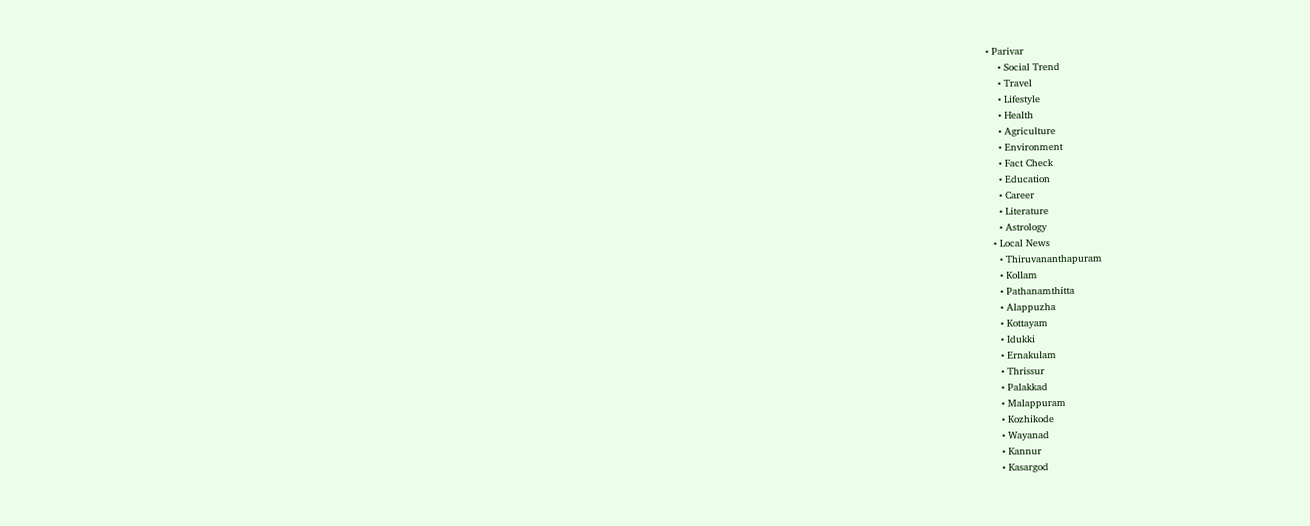• Parivar
    • Social Trend
    • Travel
    • Lifestyle
    • Health
    • Agriculture
    • Environment
    • Fact Check
    • Education
    • Career
    • Literature
    • Astrology
  • Local News
    • Thiruvananthapuram
    • Kollam
    • Pathanamthitta
    • Alappuzha
    • Kottayam
    • Idukki
    • Ernakulam
    • Thrissur
    • Palakkad
    • Malappuram
    • Kozhikode
    • Wayanad
    • Kannur
    • Kasargod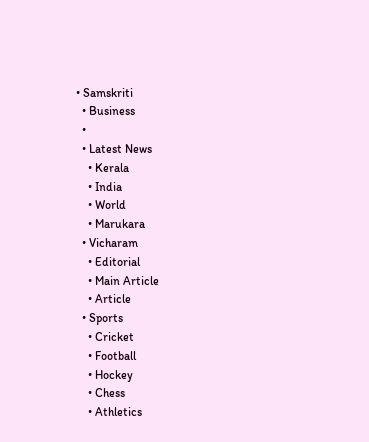• Samskriti
  • Business
  •
  • Latest News
    • Kerala
    • India
    • World
    • Marukara
  • Vicharam
    • Editorial
    • Main Article
    • Article
  • Sports
    • Cricket
    • Football
    • Hockey
    • Chess
    • Athletics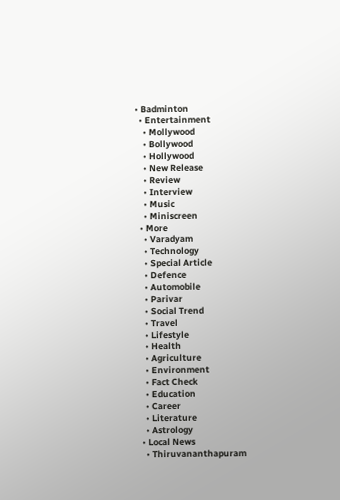• Badminton
  • Entertainment
    • Mollywood
    • Bollywood
    • Hollywood
    • New Release
    • Review
    • Interview
    • Music
    • Miniscreen
  • More
    • Varadyam
    • Technology
    • Special Article
    • Defence
    • Automobile
    • Parivar
    • Social Trend
    • Travel
    • Lifestyle
    • Health
    • Agriculture
    • Environment
    • Fact Check
    • Education
    • Career
    • Literature
    • Astrology
  • Local News
    • Thiruvananthapuram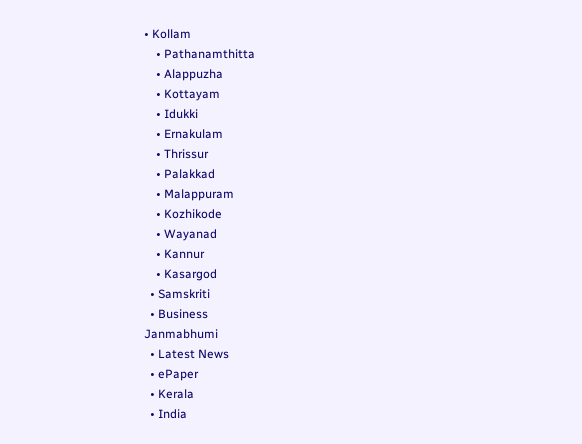• Kollam
    • Pathanamthitta
    • Alappuzha
    • Kottayam
    • Idukki
    • Ernakulam
    • Thrissur
    • Palakkad
    • Malappuram
    • Kozhikode
    • Wayanad
    • Kannur
    • Kasargod
  • Samskriti
  • Business
Janmabhumi
  • Latest News
  • ePaper
  • Kerala
  • India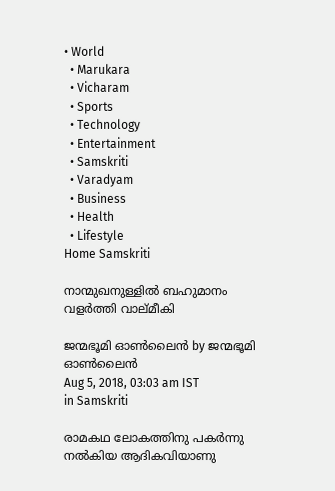• World
  • Marukara
  • Vicharam
  • Sports
  • Technology
  • Entertainment
  • Samskriti
  • Varadyam
  • Business
  • Health
  • Lifestyle
Home Samskriti

നാന്മുഖനുള്ളില്‍ ബഹുമാനം വളര്‍ത്തി വാല്മീകി

ജന്മഭൂമി ഓണ്‍ലൈന്‍ by ജന്മഭൂമി ഓണ്‍ലൈന്‍
Aug 5, 2018, 03:03 am IST
in Samskriti

രാമകഥ ലോകത്തിനു പകര്‍ന്നു നല്‍കിയ ആദികവിയാണു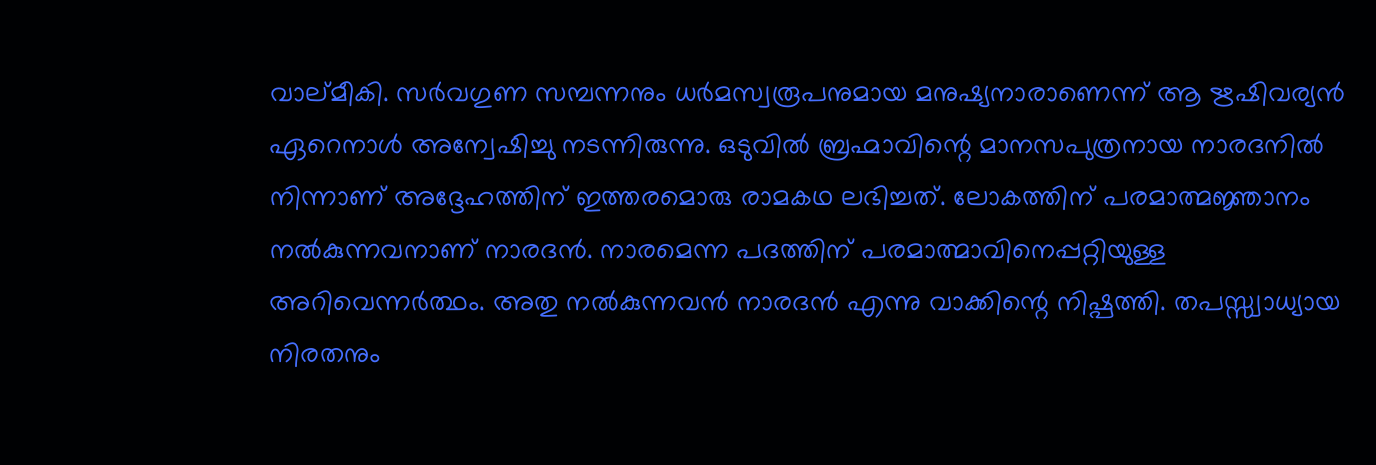വാല്മീകി. സര്‍വഗുണ സമ്പന്നനും ധര്‍മസ്വരൂപനുമായ മനുഷ്യനാരാണെന്ന് ആ ഋഷിവര്യന്‍ ഏറെനാള്‍ അന്വേഷിച്ചു നടന്നിരുന്നു. ഒടുവില്‍ ബ്രഹ്മാവിന്റെ മാനസപുത്രനായ നാരദനില്‍ നിന്നാണ് അദ്ദേഹത്തിന് ഇത്തരമൊരു രാമകഥ ലഭിച്ചത്. ലോകത്തിന് പരമാത്മജ്ഞാനം നല്‍കുന്നവനാണ് നാരദന്‍. നാരമെന്ന പദത്തിന് പരമാത്മാവിനെപ്പറ്റിയുള്ള അറിവെന്നര്‍ത്ഥം. അതു നല്‍കുന്നവന്‍ നാരദന്‍ എന്നു വാക്കിന്റെ നിഷ്പത്തി. തപസ്സ്വാധ്യായ നിരതനും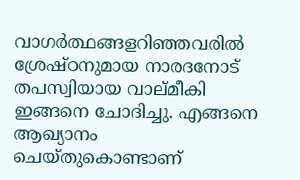വാഗര്‍ത്ഥങ്ങളറിഞ്ഞവരില്‍ ശ്രേഷ്ഠനുമായ നാരദനോട് തപസ്വിയായ വാല്മീകി ഇങ്ങനെ ചോദിച്ചു. എങ്ങനെ ആഖ്യാനം ചെയ്തുകൊണ്ടാണ്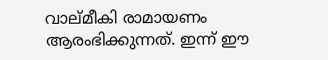വാല്മീകി രാമായണം ആരംഭിക്കുന്നത്. ഇന്ന് ഈ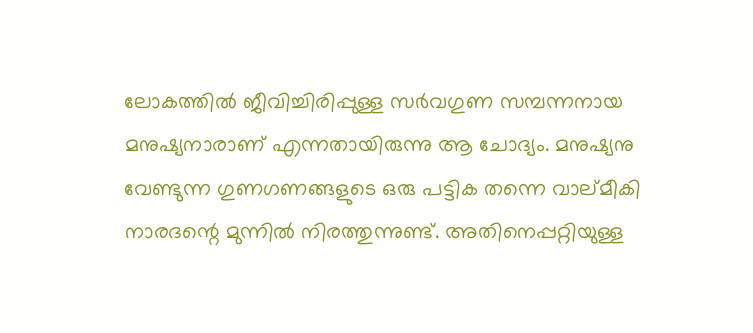ലോകത്തില്‍ ജീവിച്ചിരിപ്പുള്ള സര്‍വഗുണ സമ്പന്നനായ മനുഷ്യനാരാണ് എന്നതായിരുന്നു ആ ചോദ്യം. മനുഷ്യനു വേണ്ടുന്ന ഗുണഗണങ്ങളുടെ ഒരു പട്ടിക തന്നെ വാല്മീകി നാരദന്റെ മുന്നില്‍ നിരത്തുന്നുണ്ട്. അതിനെപ്പറ്റിയുള്ള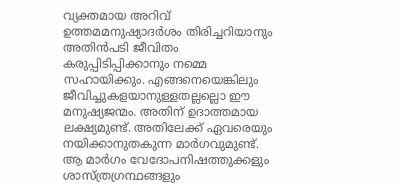വ്യക്തമായ അറിവ് ഉത്തമമനുഷ്യാദര്‍ശം തിരിച്ചറിയാനും അതിന്‍പടി ജീവിതം കരുപ്പിടിപ്പിക്കാനും നമ്മെ സഹായിക്കും. എങ്ങനെയെങ്കിലും ജീവിച്ചുകളയാനുള്ളതല്ലല്ലൊ ഈ മനുഷ്യജന്മം. അതിന് ഉദാത്തമായ ലക്ഷ്യമുണ്ട്. അതിലേക്ക് ഏവരെയും നയിക്കാനുതകുന്ന മാര്‍ഗവുമുണ്ട്. ആ മാര്‍ഗം വേദോപനിഷത്തുക്കളും ശാസ്ത്രഗ്രന്ഥങ്ങളും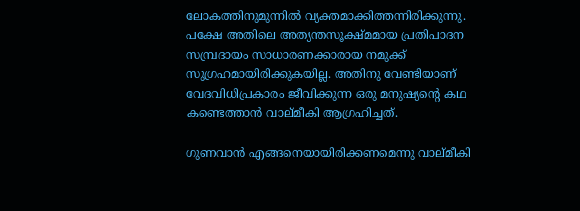ലോകത്തിനുമുന്നില്‍ വ്യക്തമാക്കിത്തന്നിരിക്കുന്നു. പക്ഷേ അതിലെ അത്യന്തസൂക്ഷ്മമായ പ്രതിപാദന സമ്പ്രദായം സാധാരണക്കാരായ നമുക്ക് സുഗ്രഹമായിരിക്കുകയില്ല. അതിനു വേണ്ടിയാണ് വേദവിധിപ്രകാരം ജീവിക്കുന്ന ഒരു മനുഷ്യന്റെ കഥ കണ്ടെത്താന്‍ വാല്മീകി ആഗ്രഹിച്ചത്.

ഗുണവാന്‍ എങ്ങനെയായിരിക്കണമെന്നു വാല്മീകി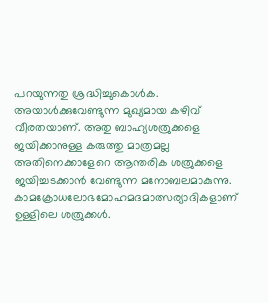പറയുന്നതു ശ്രദ്ധിച്ചുകൊള്‍ക. അയാള്‍ക്കുവേണ്ടുന്ന മുഖ്യമായ കഴിവ് വീരതയാണ്. അതു ബാഹ്യശത്രുക്കളെ ജയിക്കാനുള്ള കരുത്തു മാത്രമല്ല അതിനെക്കാളേറെ ആന്തരിക ശത്രുക്കളെ ജയിച്ചടക്കാന്‍ വേണ്ടുന്ന മനോബലമാകുന്നു. കാമക്രോധലോഭമോഹമദമാത്സര്യാദികളാണ് ഉള്ളിലെ ശത്രുക്കള്‍.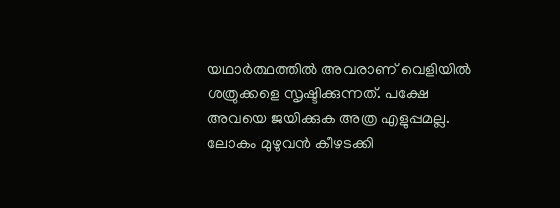യഥാര്‍ത്ഥത്തില്‍ അവരാണ് വെളിയില്‍ ശത്രുക്കളെ സൃഷ്ടിക്കുന്നത്. പക്ഷേ അവയെ ജയിക്കുക അത്ര എളുപ്പമല്ല. ലോകം മുഴുവന്‍ കീഴടക്കി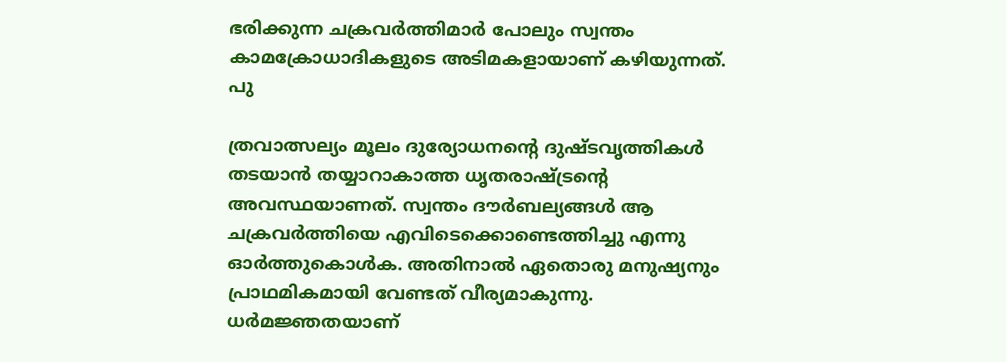ഭരിക്കുന്ന ചക്രവര്‍ത്തിമാര്‍ പോലും സ്വന്തം കാമക്രോധാദികളുടെ അടിമകളായാണ് കഴിയുന്നത്. പു

ത്രവാത്സല്യം മൂലം ദുര്യോധനന്റെ ദുഷ്ടവൃത്തികള്‍ തടയാന്‍ തയ്യാറാകാത്ത ധൃതരാഷ്‌ട്രന്റെ അവസ്ഥയാണത്. സ്വന്തം ദൗര്‍ബല്യങ്ങള്‍ ആ ചക്രവര്‍ത്തിയെ എവിടെക്കൊണ്ടെത്തിച്ചു എന്നു ഓര്‍ത്തുകൊള്‍ക. അതിനാല്‍ ഏതൊരു മനുഷ്യനും പ്രാഥമികമായി വേണ്ടത് വീര്യമാകുന്നു. ധര്‍മജ്ഞതയാണ്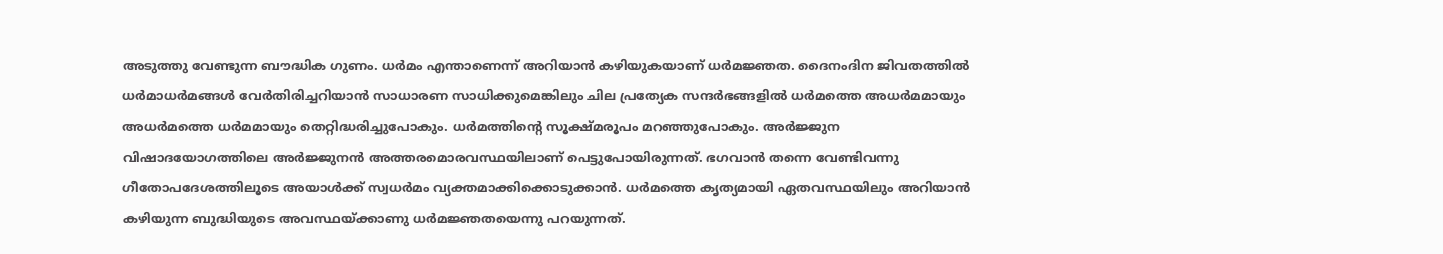അടുത്തു വേണ്ടുന്ന ബൗദ്ധിക ഗുണം. ധര്‍മം എന്താണെന്ന് അറിയാന്‍ കഴിയുകയാണ് ധര്‍മജ്ഞത. ദൈനംദിന ജിവതത്തില്‍ ധര്‍മാധര്‍മങ്ങള്‍ വേര്‍തിരിച്ചറിയാന്‍ സാധാരണ സാധിക്കുമെങ്കിലും ചില പ്രത്യേക സന്ദര്‍ഭങ്ങളില്‍ ധര്‍മത്തെ അധര്‍മമായും അധര്‍മത്തെ ധര്‍മമായും തെറ്റിദ്ധരിച്ചുപോകും. ധര്‍മത്തിന്റെ സൂക്ഷ്മരൂപം മറഞ്ഞുപോകും. അര്‍ജ്ജുന വിഷാദയോഗത്തിലെ അര്‍ജ്ജുനന്‍ അത്തരമൊരവസ്ഥയിലാണ് പെട്ടുപോയിരുന്നത്. ഭഗവാന്‍ തന്നെ വേണ്ടിവന്നു ഗീതോപദേശത്തിലൂടെ അയാള്‍ക്ക് സ്വധര്‍മം വ്യക്തമാക്കിക്കൊടുക്കാന്‍. ധര്‍മത്തെ കൃത്യമായി ഏതവസ്ഥയിലും അറിയാന്‍ കഴിയുന്ന ബുദ്ധിയുടെ അവസ്ഥയ്‌ക്കാണു ധര്‍മജ്ഞതയെന്നു പറയുന്നത്.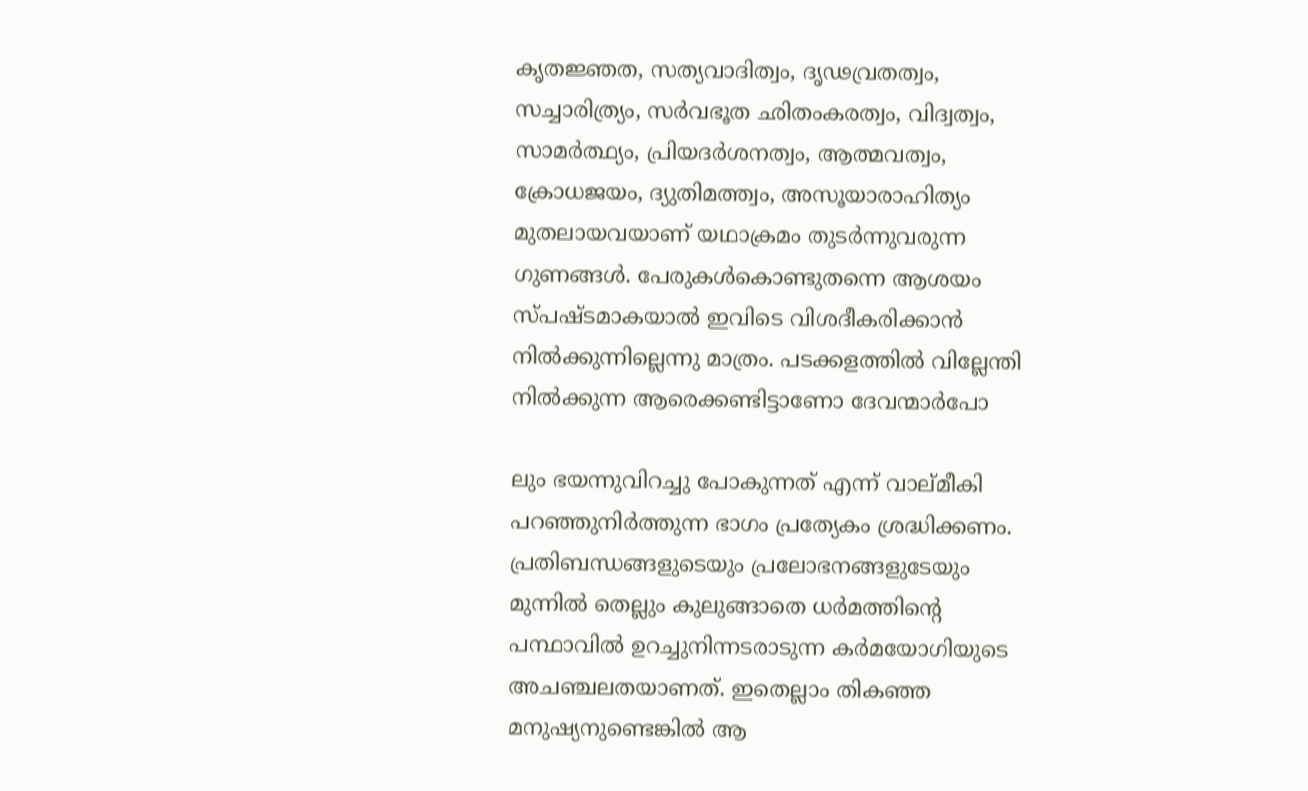കൃതജ്ഞത, സത്യവാദിത്വം, ദൃഢവ്രതത്വം, സച്ചാരിത്ര്യം, സര്‍വഭൂത ഛിതംകരത്വം, വിദ്വത്വം, സാമര്‍ത്ഥ്യം, പ്രിയദര്‍ശനത്വം, ആത്മവത്വം, ക്രോധജയം, ദ്യുതിമത്ത്വം, അസൂയാരാഹിത്യം മുതലായവയാണ് യഥാക്രമം തുടര്‍ന്നുവരുന്ന ഗുണങ്ങള്‍. പേരുകള്‍കൊണ്ടുതന്നെ ആശയം സ്പഷ്ടമാകയാല്‍ ഇവിടെ വിശദീകരിക്കാന്‍ നില്‍ക്കുന്നില്ലെന്നു മാത്രം. പടക്കളത്തില്‍ വില്ലേന്തി നില്‍ക്കുന്ന ആരെക്കണ്ടിട്ടാണോ ദേവന്മാര്‍പോ

ലും ഭയന്നുവിറച്ചു പോകുന്നത് എന്ന് വാല്മീകി പറഞ്ഞുനിര്‍ത്തുന്ന ഭാഗം പ്രത്യേകം ശ്രദ്ധിക്കണം. പ്രതിബന്ധങ്ങളുടെയും പ്രലോഭനങ്ങളുടേയും മുന്നില്‍ തെല്ലും കുലുങ്ങാതെ ധര്‍മത്തിന്റെ പന്ഥാവില്‍ ഉറച്ചുനിന്നടരാടുന്ന കര്‍മയോഗിയുടെ അചഞ്ചലതയാണത്. ഇതെല്ലാം തികഞ്ഞ മനുഷ്യനുണ്ടെങ്കില്‍ ആ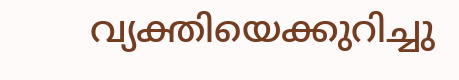വ്യക്തിയെക്കുറിച്ചു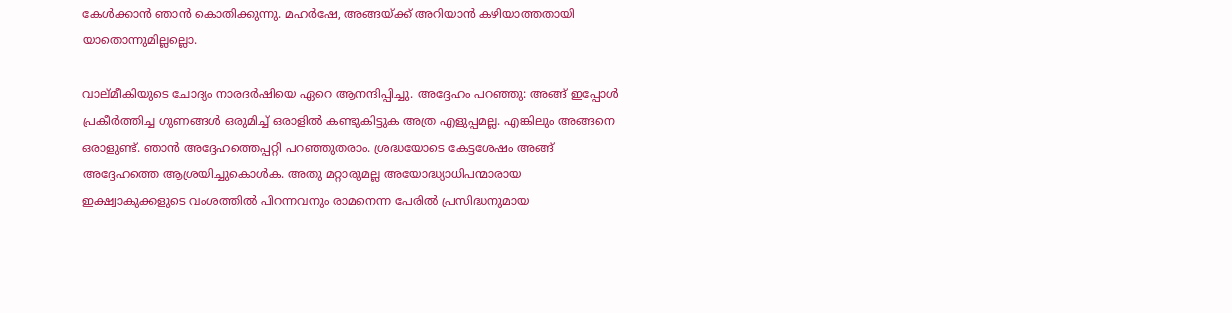കേള്‍ക്കാന്‍ ഞാന്‍ കൊതിക്കുന്നു. മഹര്‍ഷേ, അങ്ങയ്‌ക്ക് അറിയാന്‍ കഴിയാത്തതായി യാതൊന്നുമില്ലല്ലൊ.

വാല്മീകിയുടെ ചോദ്യം നാരദര്‍ഷിയെ ഏറെ ആനന്ദിപ്പിച്ചു. അദ്ദേഹം പറഞ്ഞു: അങ്ങ് ഇപ്പോള്‍ പ്രകീര്‍ത്തിച്ച ഗുണങ്ങള്‍ ഒരുമിച്ച് ഒരാളില്‍ കണ്ടുകിട്ടുക അത്ര എളുപ്പമല്ല. എങ്കിലും അങ്ങനെ ഒരാളുണ്ട്. ഞാന്‍ അദ്ദേഹത്തെപ്പറ്റി പറഞ്ഞുതരാം. ശ്രദ്ധയോടെ കേട്ടശേഷം അങ്ങ് അദ്ദേഹത്തെ ആശ്രയിച്ചുകൊള്‍ക. അതു മറ്റാരുമല്ല അയോദ്ധ്യാധിപന്മാരായ ഇക്ഷ്വാകുക്കളുടെ വംശത്തില്‍ പിറന്നവനും രാമനെന്ന പേരില്‍ പ്രസിദ്ധനുമായ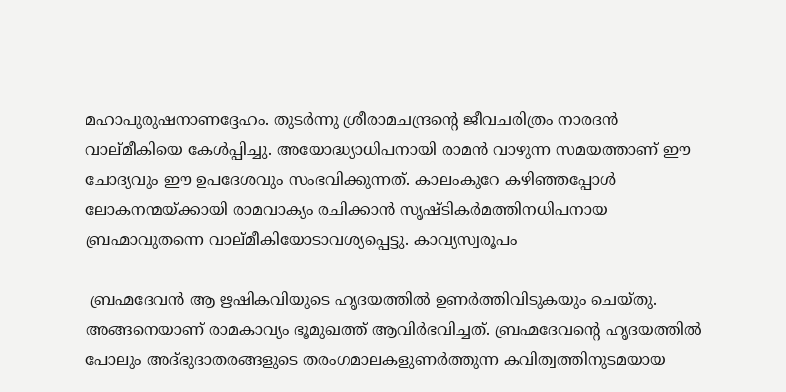മഹാപുരുഷനാണദ്ദേഹം. തുടര്‍ന്നു ശ്രീരാമചന്ദ്രന്റെ ജീവചരിത്രം നാരദന്‍ വാല്മീകിയെ കേള്‍പ്പിച്ചു. അയോദ്ധ്യാധിപനായി രാമന്‍ വാഴുന്ന സമയത്താണ് ഈ ചോദ്യവും ഈ ഉപദേശവും സംഭവിക്കുന്നത്. കാലംകുറേ കഴിഞ്ഞപ്പോള്‍ ലോകനന്മയ്‌ക്കായി രാമവാക്യം രചിക്കാന്‍ സൃഷ്ടികര്‍മത്തിനധിപനായ ബ്രഹ്മാവുതന്നെ വാല്മീകിയോടാവശ്യപ്പെട്ടു. കാവ്യസ്വരൂപം

 ബ്രഹ്മദേവന്‍ ആ ഋഷികവിയുടെ ഹൃദയത്തില്‍ ഉണര്‍ത്തിവിടുകയും ചെയ്തു. അങ്ങനെയാണ് രാമകാവ്യം ഭൂമുഖത്ത് ആവിര്‍ഭവിച്ചത്. ബ്രഹ്മദേവന്റെ ഹൃദയത്തില്‍ പോലും അദ്ഭുദാതരങ്ങളുടെ തരംഗമാലകളുണര്‍ത്തുന്ന കവിത്വത്തിനുടമയായ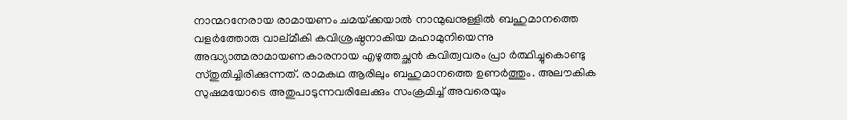നാന്മറനേരായ രാമായണം ചമയ്‌ക്കയാല്‍ നാന്മുഖനുള്ളില്‍ ബഹുമാനത്തെ വളര്‍ത്തോരു വാല്മീകി കവിശ്രഷ്ഠനാകിയ മഹാമുനിയെന്നു അദ്ധ്യാത്മരാമായണകാരനായ എഴുത്തച്ഛന്‍ കവിത്വവരം പ്രാ ര്‍ത്ഥിച്ചുകൊണ്ടു സ്തുതിച്ചിരിക്കുന്നത്. രാമകഥ ആരിലും ബഹുമാനത്തെ ഉണര്‍ത്തും. അലൗകിക സുഷമയോടെ അതുപാടുന്നവരിലേക്കും സംക്രമിച്ച് അവരെയും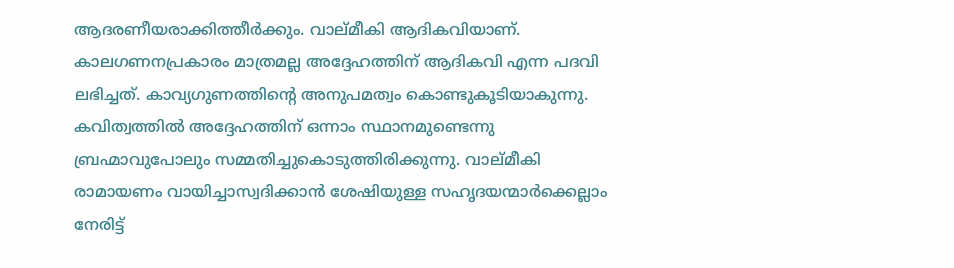ആദരണീയരാക്കിത്തീര്‍ക്കും. വാല്മീകി ആദികവിയാണ്. കാലഗണനപ്രകാരം മാത്രമല്ല അദ്ദേഹത്തിന് ആദികവി എന്ന പദവി ലഭിച്ചത്. കാവ്യഗുണത്തിന്റെ അനുപമത്വം കൊണ്ടുകൂടിയാകുന്നു. കവിത്വത്തില്‍ അദ്ദേഹത്തിന് ഒന്നാം സ്ഥാനമുണ്ടെന്നു ബ്രഹ്മാവുപോലും സമ്മതിച്ചുകൊടുത്തിരിക്കുന്നു. വാല്മീകി രാമായണം വായിച്ചാസ്വദിക്കാന്‍ ശേഷിയുള്ള സഹൃദയന്മാര്‍ക്കെല്ലാം നേരിട്ട്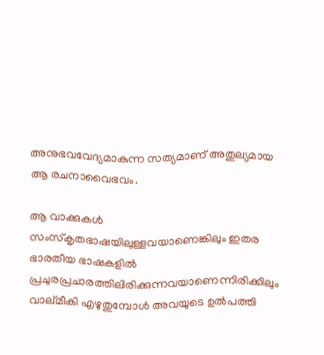അനുഭവവേദ്യമാകുന്ന സത്യമാണ് അതുല്യമായ ആ രചനാവൈഭവം.

ആ വാക്കുകള്‍ സംസ്‌കൃതഭാഷയിലുള്ളവയാണെങ്കിലും ഇതര ഭാരതീയ ഭാഷകളില്‍ പ്രചുരപ്രചാരത്തിലിരിക്കുന്നവയാണെന്നിരിക്കിലും വാല്മീകി എഴുതുമ്പോള്‍ അവയുടെ ഉല്‍പത്തി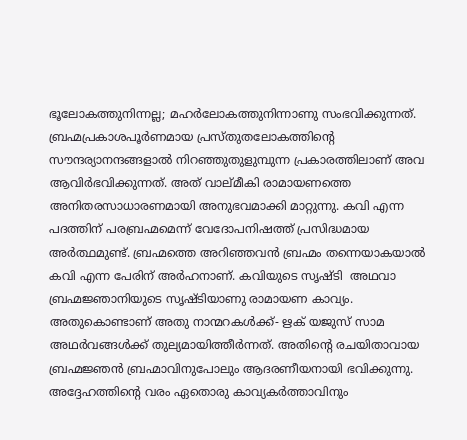ഭൂലോകത്തുനിന്നല്ല; മഹര്‍ലോകത്തുനിന്നാണു സംഭവിക്കുന്നത്. ബ്രഹ്മപ്രകാശപൂര്‍ണമായ പ്രസ്തുതലോകത്തിന്റെ സൗന്ദര്യാനന്ദങ്ങളാല്‍ നിറഞ്ഞുതുളുമ്പുന്ന പ്രകാരത്തിലാണ് അവ ആവിര്‍ഭവിക്കുന്നത്. അത് വാല്മീകി രാമായണത്തെ അനിതരസാധാരണമായി അനുഭവമാക്കി മാറ്റുന്നു. കവി എന്ന പദത്തിന് പരബ്രഹ്മമെന്ന് വേദോപനിഷത്ത് പ്രസിദ്ധമായ അര്‍ത്ഥമുണ്ട്. ബ്രഹ്മത്തെ അറിഞ്ഞവന്‍ ബ്രഹ്മം തന്നെയാകയാല്‍ കവി എന്ന പേരിന് അര്‍ഹനാണ്. കവിയുടെ സൃഷ്ടി  അഥവാ ബ്രഹ്മജ്ഞാനിയുടെ സൃഷ്ടിയാണു രാമായണ കാവ്യം. അതുകൊണ്ടാണ് അതു നാന്മറകള്‍ക്ക്- ഋക് യജുസ് സാമ അഥര്‍വങ്ങള്‍ക്ക് തുല്യമായിത്തീര്‍ന്നത്. അതിന്റെ രചയിതാവായ ബ്രഹ്മജ്ഞന്‍ ബ്രഹ്മാവിനുപോലും ആദരണീയനായി ഭവിക്കുന്നു. അദ്ദേഹത്തിന്റെ വരം ഏതൊരു കാവ്യകര്‍ത്താവിനും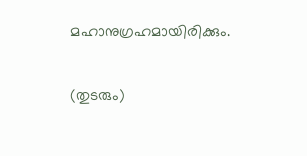മഹാനുഗ്രഹമായിരിക്കും.

(തുടരും)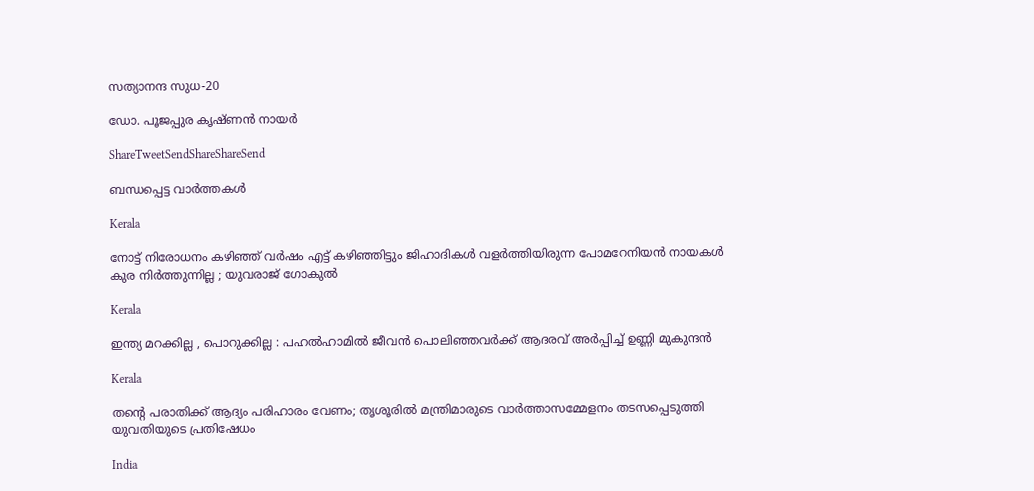സത്യാനന്ദ സുധ-20

ഡോ. പൂജപ്പുര കൃഷ്ണന്‍ നായര്‍

ShareTweetSendShareShareSend

ബന്ധപ്പെട്ട വാര്‍ത്തകള്‍

Kerala

നോട്ട് നിരോധനം കഴിഞ്ഞ് വര്‍ഷം എട്ട് കഴിഞ്ഞിട്ടും ജിഹാദികള്‍ വളര്‍ത്തിയിരുന്ന പോമറേനിയന്‍ നായകള്‍ കുര നിർത്തുന്നില്ല ; യുവരാജ് ഗോകുൽ

Kerala

ഇന്ത്യ മറക്കില്ല , പൊറുക്കില്ല : പഹൽഹാമിൽ ജീവൻ പൊലിഞ്ഞവർക്ക് ആദരവ് അർപ്പിച്ച് ഉണ്ണി മുകുന്ദൻ

Kerala

തന്റെ പരാതിക്ക് ആദ്യം പരിഹാരം വേണം; തൃശൂരിൽ മന്ത്രിമാരുടെ വാർത്താസമ്മേളനം തടസപ്പെടുത്തി യുവതിയുടെ പ്രതിഷേധം

India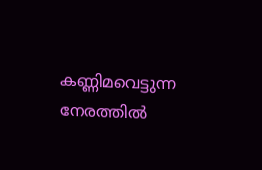കണ്ണിമവെട്ടുന്ന നേരത്തിൽ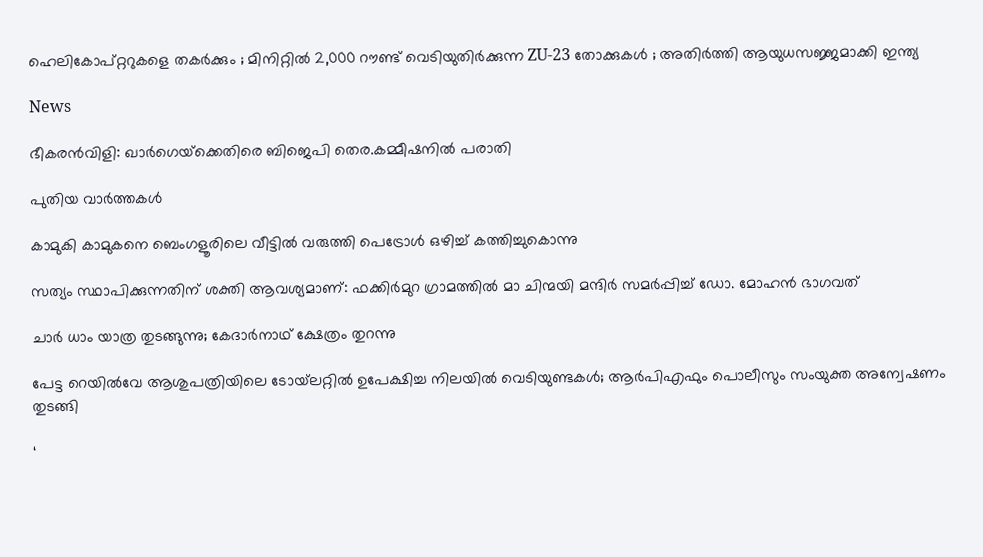ഹെലികോപ്റ്ററുകളെ തകർക്കും ; മിനിറ്റിൽ 2,000 റൗണ്ട് വെടിയുതിർക്കുന്ന ZU-23 തോക്കുകൾ ; അതിർത്തി ആയുധസജ്ജമാക്കി ഇന്ത്യ

News

ഭീകരൻവിളി: ഖാർഗെയ്‌ക്കെതിരെ ബിജെപി തെര.കമ്മീഷനിൽ പരാതി

പുതിയ വാര്‍ത്തകള്‍

കാമുകി കാമുകനെ ബെംഗളൂരിലെ വീട്ടിൽ വരുത്തി പെട്രോൾ ഒഴിച്ച് കത്തിച്ചുകൊന്നു

സത്യം സ്ഥാപിക്കുന്നതിന് ശക്തി ആവശ്യമാണ്: ഫക്കിര്‍മുറ ഗ്രാമത്തില്‍ മാ ചിന്മയി മന്ദിര്‍ സമര്‍പ്പിച്ച് ഡോ. മോഹന്‍ ഭാഗവത്

ചാർ ധാം യാത്ര തുടങ്ങുന്നു; കേദാർനാഥ് ക്ഷേത്രം തുറന്നു

പേട്ട റെയിൽവേ ആശുപത്രിയിലെ ടോയ്‌ലറ്റിൽ ഉപേക്ഷിച്ച നിലയിൽ വെടിയുണ്ടകൾ; ആർപിഎഫും പൊലീസും സംയുക്ത അന്വേഷണം തുടങ്ങി

‘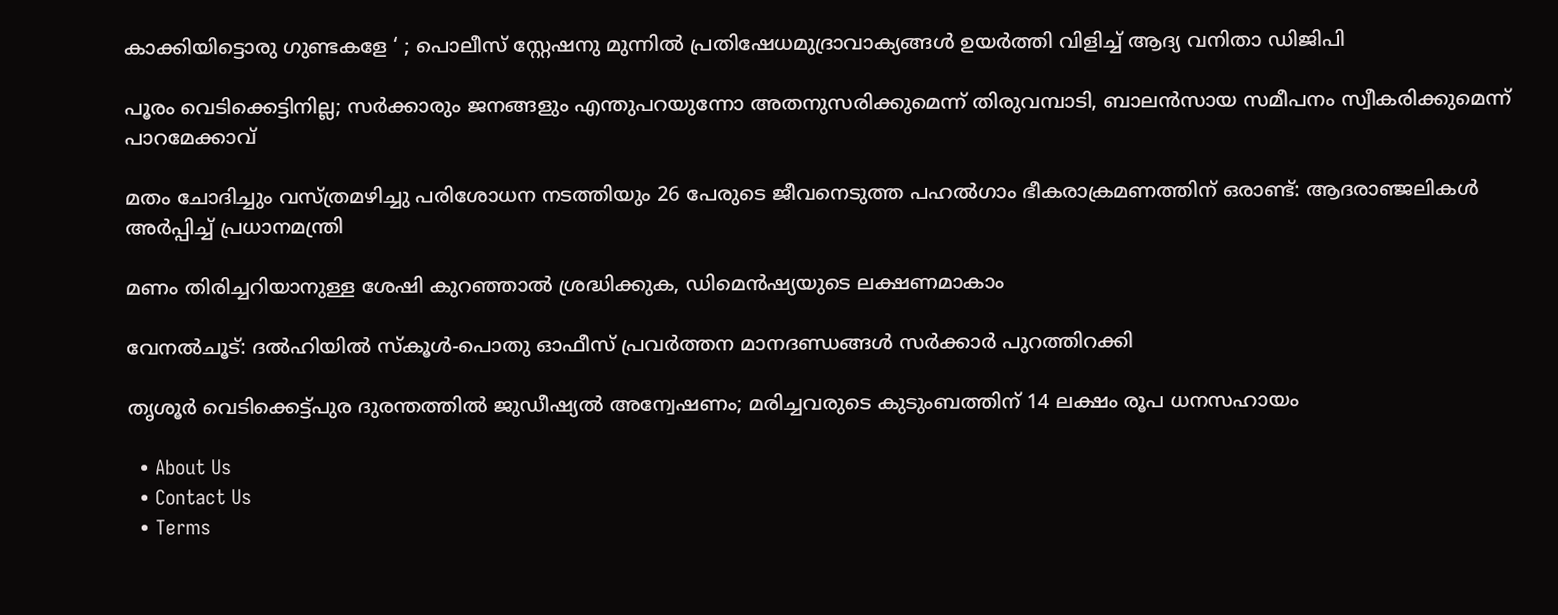കാക്കിയിട്ടൊരു ഗുണ്ടകളേ ‘ ; പൊലീസ് സ്റ്റേഷനു മുന്നിൽ പ്രതിഷേധമുദ്രാവാക്യങ്ങൾ ഉയർത്തി വിളിച്ച് ആദ്യ വനിതാ ഡിജിപി

പൂരം വെടിക്കെട്ടിനില്ല; സർക്കാരും ജനങ്ങളും എന്തുപറയുന്നോ അതനുസരിക്കുമെന്ന് തിരുവമ്പാടി, ബാലന്‍സായ സമീപനം സ്വീകരിക്കുമെന്ന് പാറമേക്കാവ്

മതം ചോദിച്ചും വസ്ത്രമഴിച്ചു പരിശോധന നടത്തിയും 26 പേരുടെ ജീവനെടുത്ത പഹൽഗാം ഭീകരാക്രമണത്തിന് ഒരാണ്ട്: ആദരാഞ്ജലികൾ അർപ്പിച്ച് പ്രധാനമന്ത്രി

മണം തിരിച്ചറിയാനുള്ള ശേഷി കുറഞ്ഞാൽ ശ്രദ്ധിക്കുക, ഡിമെൻഷ്യയുടെ ലക്ഷണമാകാം

വേനൽചൂട്: ദൽഹിയിൽ സ്‌കൂൾ-പൊതു ഓഫീസ് പ്രവർത്തന മാനദണ്ഡങ്ങൾ സർക്കാർ പുറത്തിറക്കി

തൃശൂർ വെടിക്കെട്ട്പുര ദുരന്തത്തിൽ ജുഡീഷ്യൽ അന്വേഷണം; മരിച്ചവരുടെ കുടുംബത്തിന് 14 ലക്ഷം രൂപ ധനസഹായം

  • About Us
  • Contact Us
  • Terms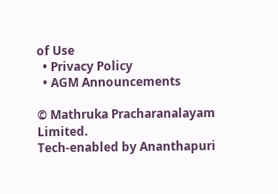of Use
  • Privacy Policy
  • AGM Announcements

© Mathruka Pracharanalayam Limited.
Tech-enabled by Ananthapuri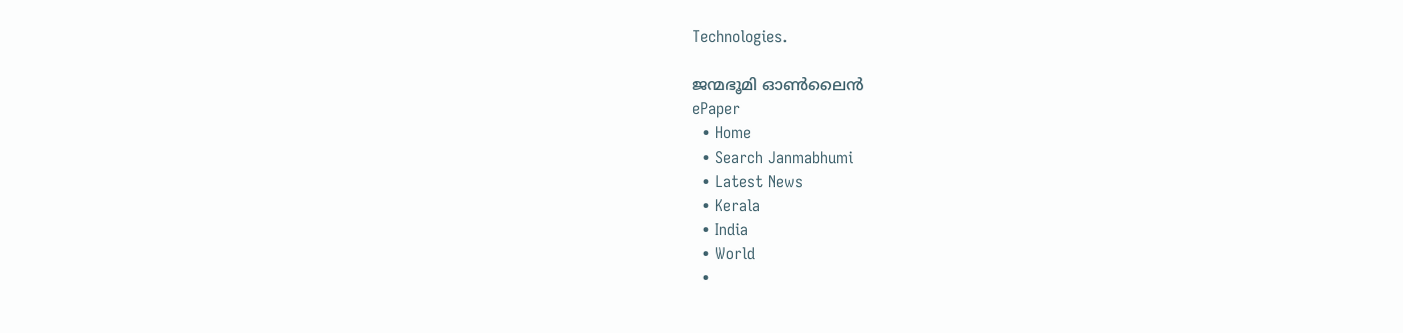Technologies.

ജന്മഭൂമി ഓണ്‍ലൈന്‍
ePaper
  • Home
  • Search Janmabhumi
  • Latest News
  • Kerala
  • India
  • World
  •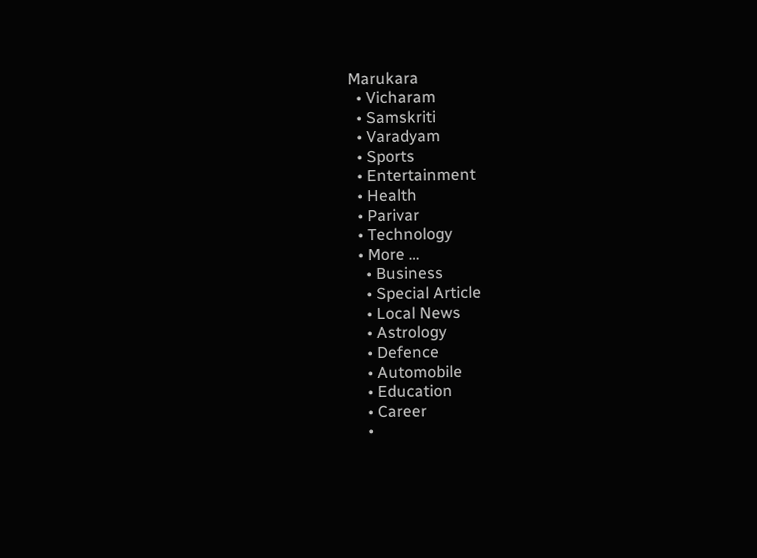Marukara
  • Vicharam
  • Samskriti
  • Varadyam
  • Sports
  • Entertainment
  • Health
  • Parivar
  • Technology
  • More …
    • Business
    • Special Article
    • Local News
    • Astrology
    • Defence
    • Automobile
    • Education
    • Career
    •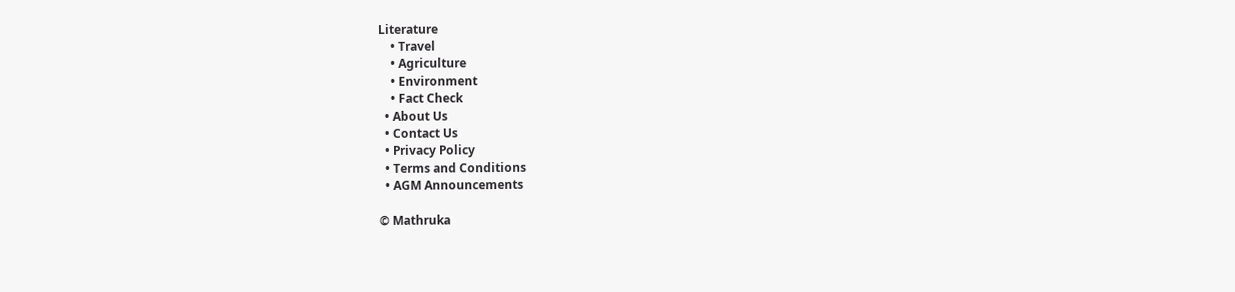Literature
    • Travel
    • Agriculture
    • Environment
    • Fact Check
  • About Us
  • Contact Us
  • Privacy Policy
  • Terms and Conditions
  • AGM Announcements

© Mathruka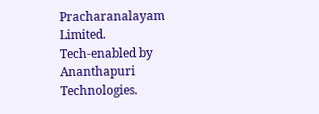Pracharanalayam Limited.
Tech-enabled by Ananthapuri Technologies.